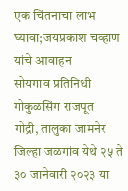एक चिंतनाचा लाभ घ्यावा;जयप्रकाश चव्हाण यांचे आवाहन
सोयगाव प्रतिनिधी गोकुळसिंग राजपूत
गोद्री, तालुका जामनेर जिल्हा जळगांव येथे २५ ते ३० जानेवारी २०२३ या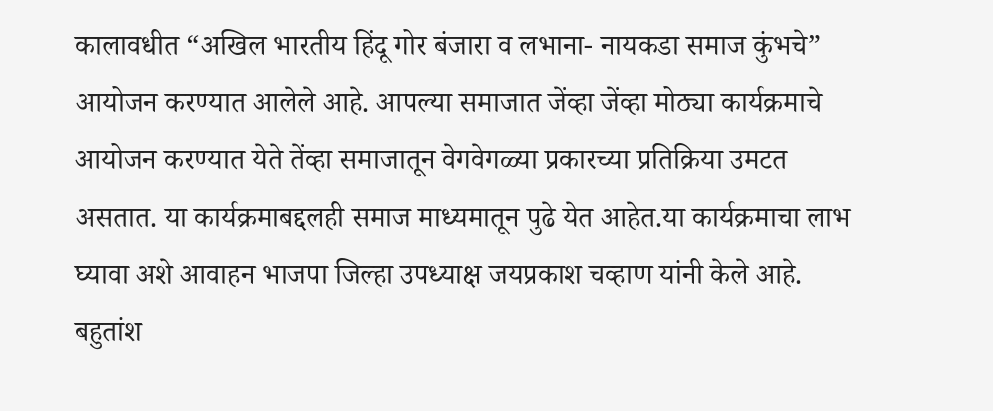कालावधीत “अखिल भारतीय हिंदू गोर बंजारा व लभाना- नायकडा समाज कुंभचे” आयोजन करण्यात आलेले आहे. आपल्या समाजात जेंव्हा जेंव्हा मोठ्या कार्यक्रमाचे आयोजन करण्यात येते तेंव्हा समाजातून वेगवेगळ्या प्रकारच्या प्रतिक्रिया उमटत असतात. या कार्यक्रमाबद्दलही समाज माध्यमातून पुढे येत आहेत.या कार्यक्रमाचा लाभ घ्यावा अशे आवाहन भाजपा जिल्हा उपध्याक्ष जयप्रकाश चव्हाण यांनी केले आहे. बहुतांश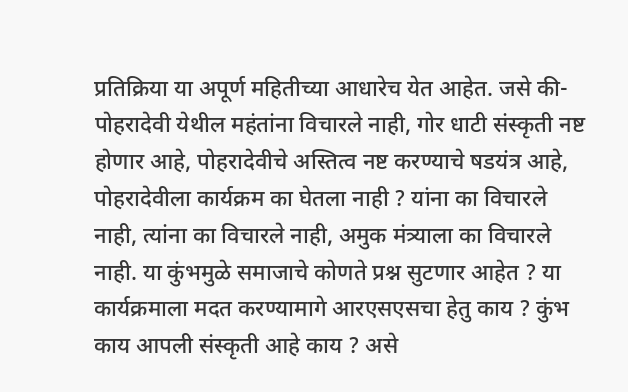प्रतिक्रिया या अपूर्ण महितीच्या आधारेच येत आहेत. जसे की- पोहरादेवी येथील महंतांना विचारले नाही, गोर धाटी संस्कृती नष्ट होणार आहे, पोहरादेवीचे अस्तित्व नष्ट करण्याचे षडयंत्र आहे, पोहरादेवीला कार्यक्रम का घेतला नाही ? यांना का विचारले नाही, त्यांना का विचारले नाही, अमुक मंत्र्याला का विचारले नाही. या कुंभमुळे समाजाचे कोणते प्रश्न सुटणार आहेत ? या कार्यक्रमाला मदत करण्यामागे आरएसएसचा हेतु काय ? कुंभ काय आपली संस्कृती आहे काय ? असे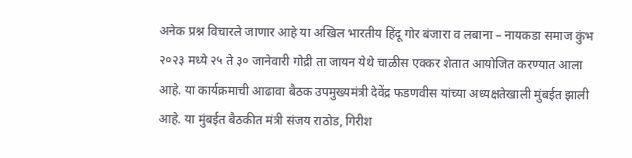अनेक प्रश्न विचारले जाणार आहे या अखिल भारतीय हिंदू गोर बंजारा व लबाना – नायकडा समाज कुंभ २०२३ मध्ये २५ ते ३० जानेवारी गोद्री ता जायन येथे चाळीस एक्कर शेतात आयोजित करण्यात आला आहे. या कार्यक्रमाची आढावा बैठक उपमुख्यमंत्री देवेंद्र फडणवीस यांच्या अध्यक्षतेखाली मुंबईत झाली आहे. या मुंबईत बैठकीत मंत्री संजय राठोड, गिरीश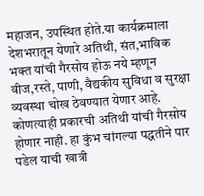महाजन, उपस्थित होते.या कार्यक्रमाला देशभरातून येणारे अतिथी, संत,भाविक भक्त यांची गैरसोय होऊ नये म्हणून वीज,रस्ते, पाणी, वैद्यकीय सुविधा व सुरक्षा व्यवस्था चोख ठेवण्यात येणार आहे. कोणत्याही प्रकारची अतिथी यांची गैरसोय होणार नाही. हा कुंभ चांगल्या पद्धतीने पार पडेल याची खात्री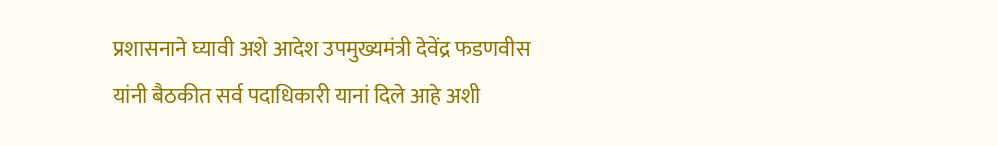प्रशासनाने घ्यावी अशे आदेश उपमुख्यमंत्री देवेंद्र फडणवीस यांनी बैठकीत सर्व पदाधिकारी यानां दिले आहे अशी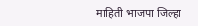माहिती भाजपा जिल्हा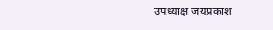उपध्याक्ष जयप्रकाश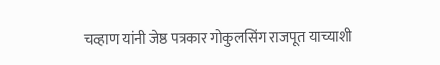चव्हाण यांनी जेष्ठ पत्रकार गोकुलसिंग राजपूत याच्याशी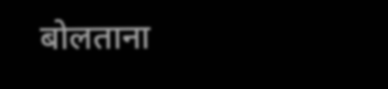बोलताना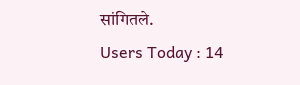सांगितले.
Users Today : 14